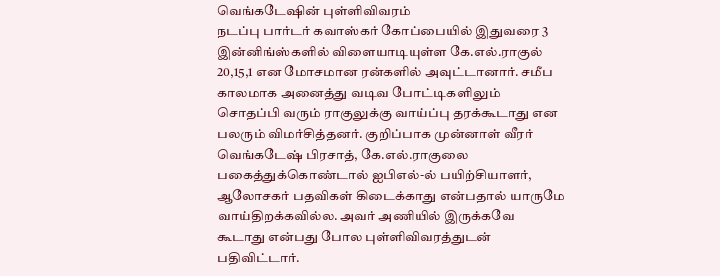வெங்கடேஷின் புள்ளிவிவரம்
நடப்பு பார்டர் கவாஸ்கர் கோப்பையில் இதுவரை 3 இன்னிங்ஸ்களில் விளையாடியுள்ள கே.எல்.ராகுல் 20,15,1 என மோசமான ரன்களில் அவுட்டானார். சமீப காலமாக அனைத்து வடிவ போட்டிகளிலும் சொதப்பி வரும் ராகுலுக்கு வாய்ப்பு தரக்கூடாது என பலரும் விமர்சித்தனர். குறிப்பாக முன்னாள் வீரர் வெங்கடேஷ் பிரசாத், கே.எல்.ராகுலை பகைத்துக்கொண்டால் ஐபிஎல்-ல் பயிற்சியாளர், ஆலோசகர் பதவிகள் கிடைக்காது என்பதால் யாருமே வாய்திறக்கவில்ல. அவர் அணியில் இருக்கவே கூடாது என்பது போல புள்ளிவிவரத்துடன் பதிவிட்டார்.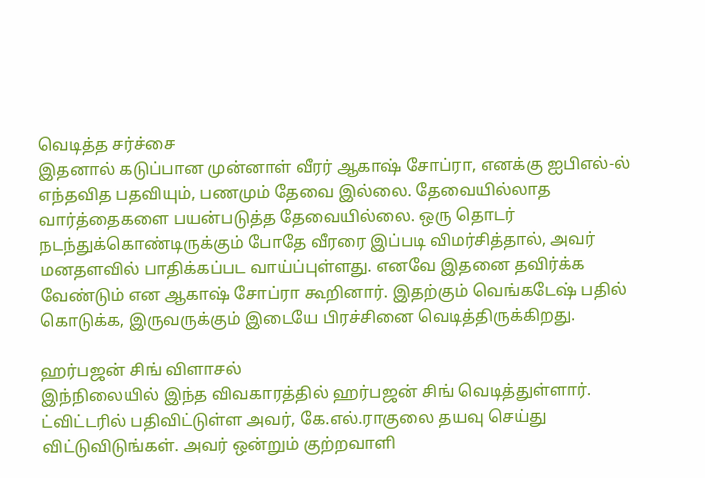வெடித்த சர்ச்சை
இதனால் கடுப்பான முன்னாள் வீரர் ஆகாஷ் சோப்ரா, எனக்கு ஐபிஎல்-ல் எந்தவித பதவியும், பணமும் தேவை இல்லை. தேவையில்லாத வார்த்தைகளை பயன்படுத்த தேவையில்லை. ஒரு தொடர் நடந்துக்கொண்டிருக்கும் போதே வீரரை இப்படி விமர்சித்தால், அவர் மனதளவில் பாதிக்கப்பட வாய்ப்புள்ளது. எனவே இதனை தவிர்க்க வேண்டும் என ஆகாஷ் சோப்ரா கூறினார். இதற்கும் வெங்கடேஷ் பதில் கொடுக்க, இருவருக்கும் இடையே பிரச்சினை வெடித்திருக்கிறது.

ஹர்பஜன் சிங் விளாசல்
இந்நிலையில் இந்த விவகாரத்தில் ஹர்பஜன் சிங் வெடித்துள்ளார். ட்விட்டரில் பதிவிட்டுள்ள அவர், கே.எல்.ராகுலை தயவு செய்து விட்டுவிடுங்கள். அவர் ஒன்றும் குற்றவாளி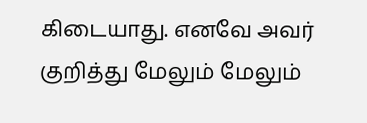கிடையாது. எனவே அவர் குறித்து மேலும் மேலும்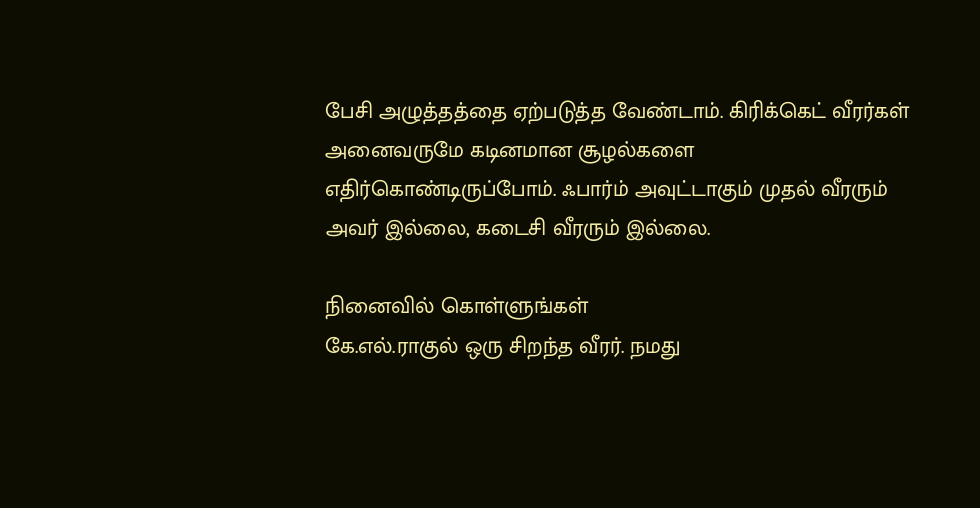பேசி அழுத்தத்தை ஏற்படுத்த வேண்டாம். கிரிக்கெட் வீரர்கள் அனைவருமே கடினமான சூழல்களை எதிர்கொண்டிருப்போம். ஃபார்ம் அவுட்டாகும் முதல் வீரரும் அவர் இல்லை, கடைசி வீரரும் இல்லை.

நினைவில் கொள்ளுங்கள்
கே.எல்.ராகுல் ஒரு சிறந்த வீரர். நமது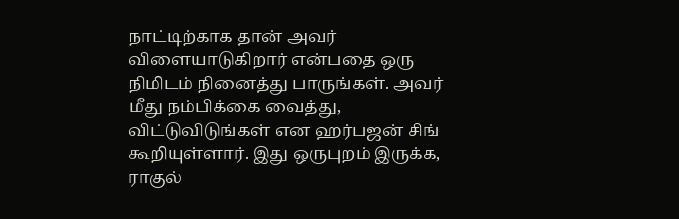நாட்டிற்காக தான் அவர் விளையாடுகிறார் என்பதை ஒரு நிமிடம் நினைத்து பாருங்கள். அவர் மீது நம்பிக்கை வைத்து, விட்டுவிடுங்கள் என ஹர்பஜன் சிங் கூறியுள்ளார். இது ஒருபுறம் இருக்க, ராகுல்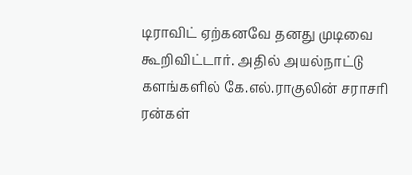டிராவிட் ஏற்கனவே தனது முடிவை கூறிவிட்டார். அதில் அயல்நாட்டு களங்களில் கே.எல்.ராகுலின் சராசரி ரன்கள்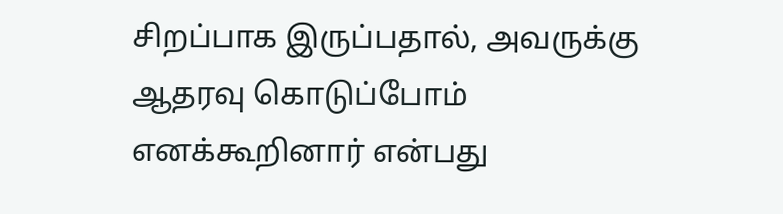சிறப்பாக இருப்பதால், அவருக்கு ஆதரவு கொடுப்போம் எனக்கூறினார் என்பது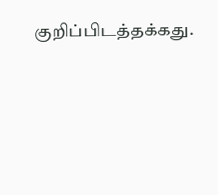குறிப்பிடத்தக்கது.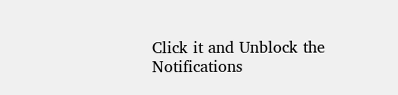Click it and Unblock the Notifications